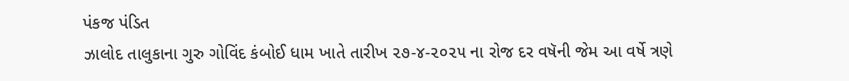પંકજ પંડિત
ઝાલોદ તાલુકાના ગુરુ ગોવિંદ કંબોઈ ધામ ખાતે તારીખ ૨૭-૪-૨૦૨૫ ના રોજ દર વષૅની જેમ આ વર્ષે ત્રણે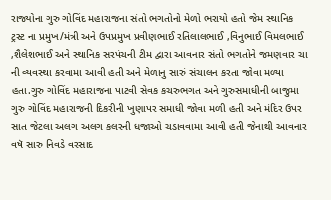રાજ્યોના ગુરુ ગોવિંદ મહારાજના સંતો ભગતોનો મેળો ભરાયો હતો જેમ સ્થાનિક ટ્રસ્ટ ના પ્રમુખ/મંત્રી અને ઉપપ્રમુખ પ્રવીણભાઈ રતિલાલભાઈ ,વિનુભાઈ વિમલભાઈ ,શૈલેશભાઈ અને સ્થાનિક સરપંચની ટીમ દ્વારા આવનાર સંતો ભગતોને જમણવાર ચા ની વ્યવસ્થા કરવામા આવી હતી અને મેળાનુ સારું સંચાલન કરતા જોવા મળ્યા હતા.ગુરુ ગોવિંદ મહારાજના પાટવી સેવક કચરુભગત અને ગુરુસમાધીની બાજુમા ગુરુ ગોવિંદ મહારાજની દિકરીની ખુણાપર સમાધી જોવા મળી હતી અને મંદિર ઉપર સાત જેટલા અલગ અલગ કલરની ધજાઓ ચડાવવામા આવી હતી જેનાથી આવનાર વષૅ સારુ નિવડે વરસાદ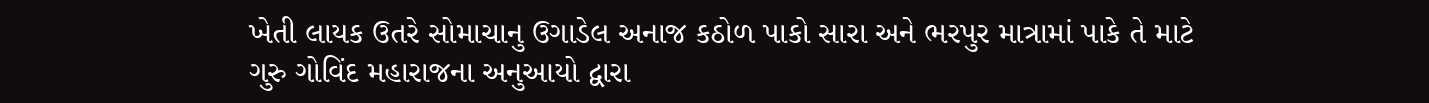ખેતી લાયક ઉતરે સોમાચાનુ ઉગાડેલ અનાજ કઠોળ પાકો સારા અને ભરપુર માત્રામાં પાકે તે માટે ગુરુ ગોવિંદ મહારાજના અનુઆયો દ્વારા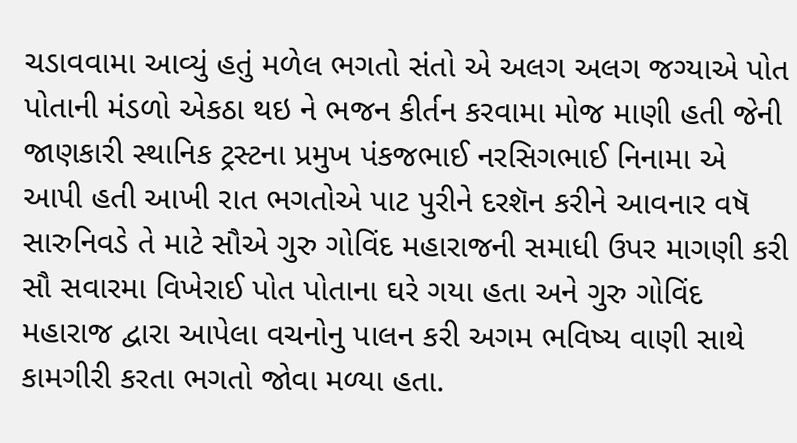ચડાવવામા આવ્યું હતું મળેલ ભગતો સંતો એ અલગ અલગ જગ્યાએ પોત પોતાની મંડળો એકઠા થઇ ને ભજન કીર્તન કરવામા મોજ માણી હતી જેની જાણકારી સ્થાનિક ટ્રસ્ટના પ્રમુખ પંકજભાઈ નરસિગભાઈ નિનામા એ આપી હતી આખી રાત ભગતોએ પાટ પુરીને દરશૅન કરીને આવનાર વષૅ સારુનિવડે તે માટે સૌએ ગુરુ ગોવિંદ મહારાજની સમાધી ઉપર માગણી કરી સૌ સવારમા વિખેરાઈ પોત પોતાના ઘરે ગયા હતા અને ગુરુ ગોવિંદ મહારાજ દ્વારા આપેલા વચનોનુ પાલન કરી અગમ ભવિષ્ય વાણી સાથે કામગીરી કરતા ભગતો જોવા મળ્યા હતા.